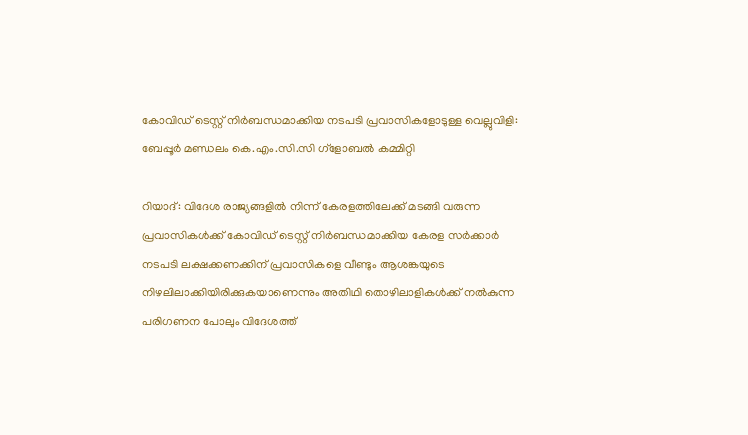കോവിഡ് ടെസ്റ്റ് നിര്‍ബന്ധമാക്കിയ നടപടി പ്രവാസികളോടുള്ള വെല്ലുവിളി: ബേപ്പൂര്‍ മണ്ഡലം കെ.എം.സി.സി ഗ്‌ളോബല്‍ കമ്മിറ്റി

റിയാദ്: വിദേശ രാജ്യങ്ങളില്‍ നിന്ന് കേരളത്തിലേക്ക് മടങ്ങി വരുന്ന പ്രവാസികള്‍ക്ക് കോവിഡ് ടെസ്റ്റ് നിര്‍ബന്ധമാക്കിയ കേരള സര്‍ക്കാര്‍ നടപടി ലക്ഷക്കണക്കിന് പ്രവാസികളെ വീണ്ടും ആശങ്കയുടെ നിഴലിലാക്കിയിരിക്കുകയാണെന്നും അതിഥി തൊഴിലാളികള്‍ക്ക് നല്‍കുന്ന പരിഗണന പോലും വിദേശത്ത്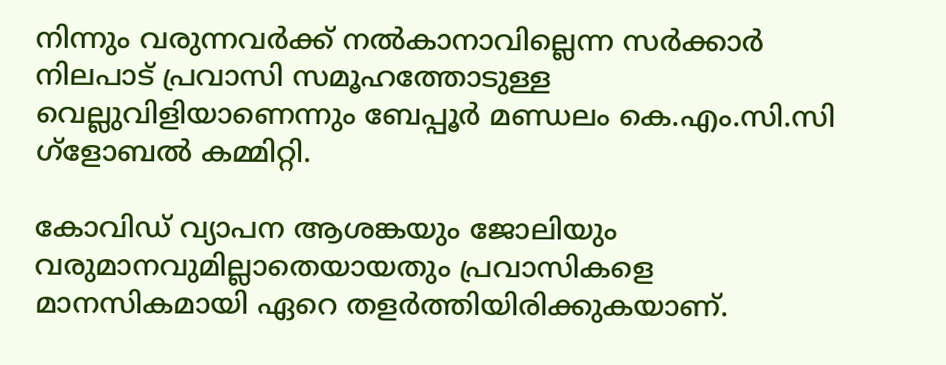നിന്നും വരുന്നവര്‍ക്ക് നല്‍കാനാവില്ലെന്ന സര്‍ക്കാര്‍ നിലപാട് പ്രവാസി സമൂഹത്തോടുള്ള വെല്ലുവിളിയാണെന്നും ബേപ്പൂര്‍ മണ്ഡലം കെ.എം.സി.സി ഗ്‌ളോബല്‍ കമ്മിറ്റി.

കോവിഡ് വ്യാപന ആശങ്കയും ജോലിയും വരുമാനവുമില്ലാതെയായതും പ്രവാസികളെ മാനസികമായി ഏറെ തളര്‍ത്തിയിരിക്കുകയാണ്.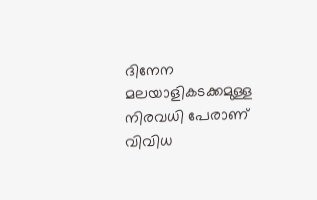ദിനേന മലയാളികടക്കമുള്ള നിരവധി പേരാണ് വിവിധ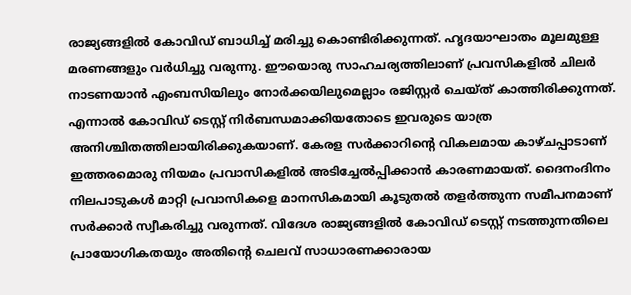രാജ്യങ്ങളില്‍ കോവിഡ് ബാധിച്ച് മരിച്ചു കൊണ്ടിരിക്കുന്നത്. ഹൃദയാഘാതം മൂലമുള്ള മരണങ്ങളും വര്‍ധിച്ചു വരുന്നു. ഈയൊരു സാഹചര്യത്തിലാണ് പ്രവസികളില്‍ ചിലര്‍ നാടണയാന്‍ എംബസിയിലും നോര്‍ക്കയിലുമെല്ലാം രജിസ്റ്റര്‍ ചെയ്ത് കാത്തിരിക്കുന്നത്. എന്നാല്‍ കോവിഡ് ടെസ്റ്റ് നിര്‍ബന്ധമാക്കിയതോടെ ഇവരുടെ യാത്ര അനിശ്ചിതത്തിലായിരിക്കുകയാണ്. കേരള സര്‍ക്കാറിന്റെ വികലമായ കാഴ്ചപ്പാടാണ് ഇത്തരമൊരു നിയമം പ്രവാസികളില്‍ അടിച്ചേല്‍പ്പിക്കാന്‍ കാരണമായത്. ദൈനംദിനം നിലപാടുകള്‍ മാറ്റി പ്രവാസികളെ മാനസികമായി കൂടുതല്‍ തളര്‍ത്തുന്ന സമീപനമാണ് സര്‍ക്കാര്‍ സ്വീകരിച്ചു വരുന്നത്. വിദേശ രാജ്യങ്ങളില്‍ കോവിഡ് ടെസ്റ്റ് നടത്തുന്നതിലെ പ്രായോഗികതയും അതിന്റെ ചെലവ് സാധാരണക്കാരായ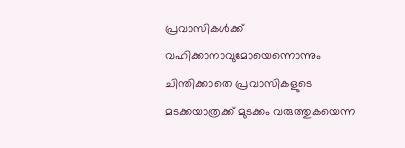പ്രവാസികള്‍ക്ക് വഹിക്കാനാവുമോയെന്നൊന്നും ചിന്തിക്കാതെ പ്രവാസികളുടെ മടക്കയാത്രക്ക് മുടക്കം വരുത്തുകയെന്ന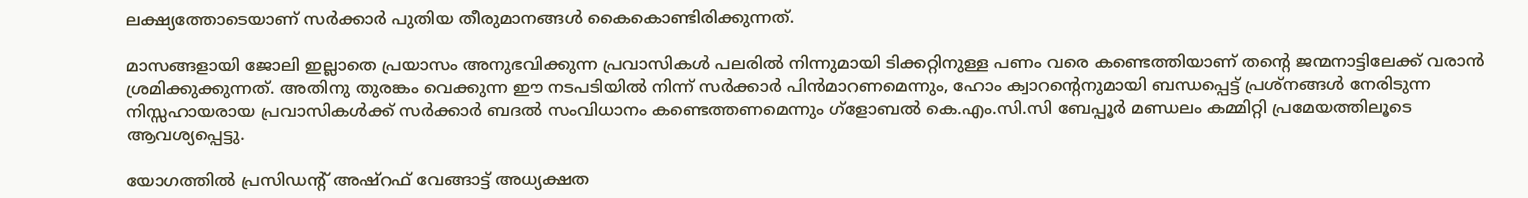ലക്ഷ്യത്തോടെയാണ് സര്‍ക്കാര്‍ പുതിയ തീരുമാനങ്ങള്‍ കൈകൊണ്ടിരിക്കുന്നത്.

മാസങ്ങളായി ജോലി ഇല്ലാതെ പ്രയാസം അനുഭവിക്കുന്ന പ്രവാസികള്‍ പലരില്‍ നിന്നുമായി ടിക്കറ്റിനുള്ള പണം വരെ കണ്ടെത്തിയാണ് തന്റെ ജന്മനാട്ടിലേക്ക് വരാന്‍ ശ്രമിക്കുക്കുന്നത്. അതിനു തുരങ്കം വെക്കുന്ന ഈ നടപടിയില്‍ നിന്ന് സര്‍ക്കാര്‍ പിന്‍മാറണമെന്നും, ഹോം ക്വാറന്റെനുമായി ബന്ധപ്പെട്ട് പ്രശ്‌നങ്ങള്‍ നേരിടുന്ന നിസ്സഹായരായ പ്രവാസികള്‍ക്ക് സര്‍ക്കാര്‍ ബദല്‍ സംവിധാനം കണ്ടെത്തണമെന്നും ഗ്‌ളോബല്‍ കെ.എം.സി.സി ബേപ്പൂര്‍ മണ്ഡലം കമ്മിറ്റി പ്രമേയത്തിലൂടെ ആവശ്യപ്പെട്ടു.

യോഗത്തില്‍ പ്രസിഡന്റ് അഷ്‌റഫ് വേങ്ങാട്ട് അധ്യക്ഷത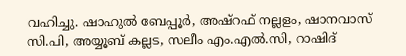വഹിച്ചു. ഷാഹുല്‍ ബേപ്പൂര്‍, അഷ്‌റഫ് നല്ലളം, ഷാനവാസ് സി.പി, അയ്യൂബ് കല്ലട, സലീം എം.എല്‍.സി, റാഷിദ്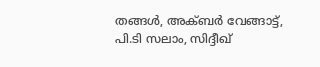തങ്ങള്‍, അക്ബര്‍ വേങ്ങാട്ട്, പി.ടി സലാം, സിദ്ദീഖ്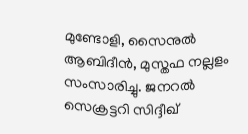മുണ്ടോളി, സൈനുല്‍ ആബിദീന്‍, മുസ്തഫ നല്ലളം സംസാരിച്ചു. ജനറല്‍ സെക്രട്ടറി സിദ്ദീഖ്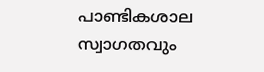പാണ്ടികശാല സ്വാഗതവും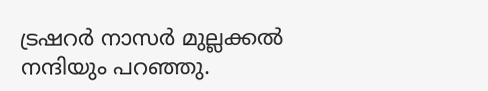ട്രഷറര്‍ നാസര്‍ മുല്ലക്കല്‍ നന്ദിയും പറഞ്ഞു.